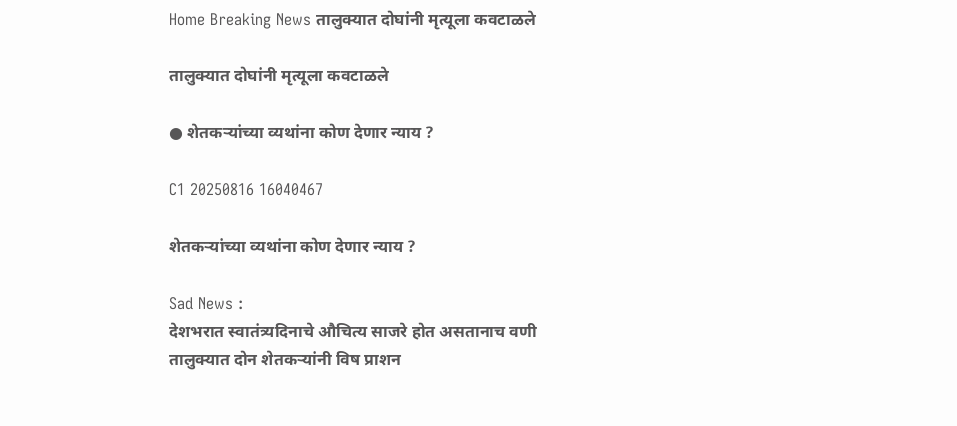Home Breaking News तालुक्यात दोघांनी मृत्यूला कवटाळले

तालुक्यात दोघांनी मृत्यूला कवटाळले

● शेतकऱ्यांच्या व्यथांना कोण देणार न्याय ?

C1 20250816 16040467

शेतकऱ्यांच्या व्यथांना कोण देणार न्याय ?

Sad News :
देशभरात स्वातंत्र्यदिनाचे औचित्य साजरे होत असतानाच वणी तालुक्यात दोन शेतकऱ्यांनी विष प्राशन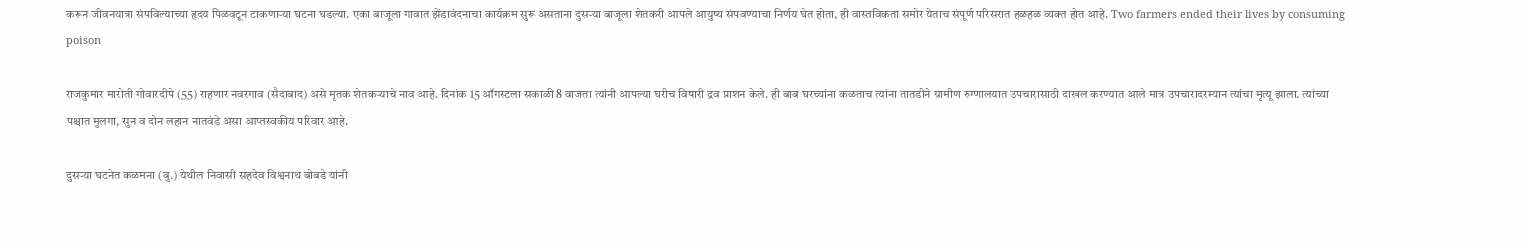करून जीवनयात्रा संपविल्याच्या हृदय पिळवटून टाकणाऱ्या घटना घडल्या. एका बाजूला गावात झेंडावंदनाचा कार्यक्रम सुरू असताना दुसऱ्या बाजूला शेतकरी आपले आयुष्य संपवण्याचा निर्णय घेत होता, ही वास्तविकता समोर येताच संपूर्ण परिसरात हळहळ व्यक्त होत आहे. Two farmers ended their lives by consuming poison

राजकुमार मारोती गोवारदीपे (55) राहणार नवरगाव (सैदाबाद) असे मृतक शेतकऱ्याचे नाव आहे. दिनांक 15 ऑगस्टला सकाळी 8 वाजता त्यांनी आपल्या घरीच विषारी द्रव प्राशन केले. ही बाब घरच्यांना कळताच त्यांना तातडीने ग्रामीण रुग्णालयात उपचारासाठी दाखल करण्यात आले मात्र उपचारादरम्यान त्यांचा मृत्यू झाला. त्यांच्या पश्चात मुलगा, सुन व दोन लहान नातवंडे असा आप्तस्वकीय परिवार आहे.

दुसऱ्या घटनेत कळमना (बु.) येथील निवासी सहदेव विश्वनाथ बोबडे यांनी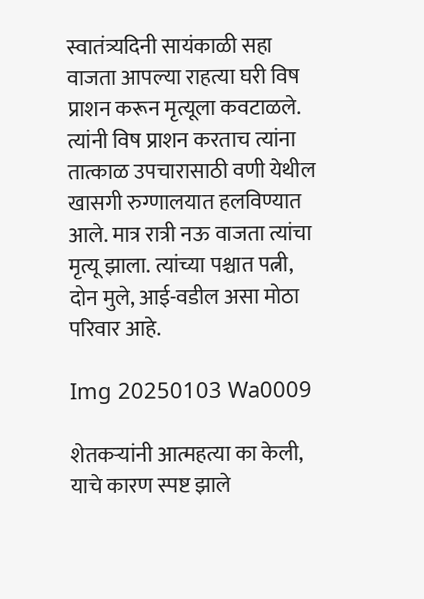स्वातंत्र्यदिनी सायंकाळी सहा वाजता आपल्या राहत्या घरी विष प्राशन करून मृत्यूला कवटाळले. त्यांनी विष प्राशन करताच त्यांना तात्काळ उपचारासाठी वणी येथील खासगी रुग्णालयात हलविण्यात आले. मात्र रात्री नऊ वाजता त्यांचा मृत्यू झाला. त्यांच्या पश्चात पत्नी, दोन मुले, आई-वडील असा मोठा परिवार आहे.

Img 20250103 Wa0009

शेतकऱ्यांनी आत्महत्या का केली, याचे कारण स्पष्ट झाले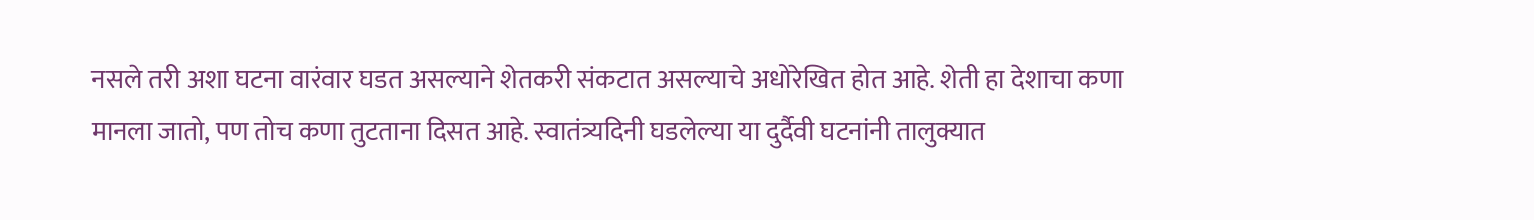नसले तरी अशा घटना वारंवार घडत असल्याने शेतकरी संकटात असल्याचे अधोरेखित होत आहे. शेती हा देशाचा कणा मानला जातो, पण तोच कणा तुटताना दिसत आहे. स्वातंत्र्यदिनी घडलेल्या या दुर्दैवी घटनांनी तालुक्यात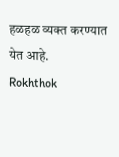हळहळ व्यक्त करण्यात येत आहे.
Rokhthok